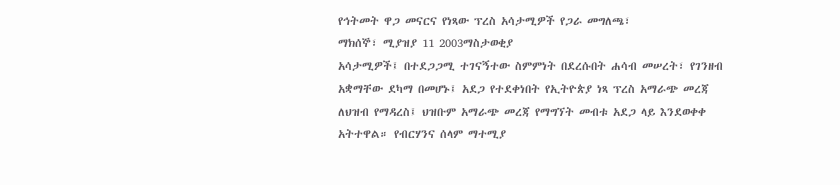የኅትመት ዋጋ መናርና የነጻው ፕረስ አሳታሚዎች የጋራ መግለጫ፣
ማክሰኞ፣ ሚያዝያ 11 2003ማስታወቂያ
አሳታሚዎች፤ በተደጋጋሚ ተገናኝተው ስምምነት በደረሱበት ሐሳብ መሠረት፣ የገንዘብ አቋማቸው ደካማ በመሆኑ፤ አደጋ የተደቀነበት የኢትዮጵያ ነጻ ፕረስ አማራጭ መረጃ ለህዝብ የማዳረስ፤ ህዝቡም አማራጭ መረጃ የማግኘት መብቱ አደጋ ላይ እንደወቀቀ አትተዋል። የብርሃንና ሰላም ማተሚያ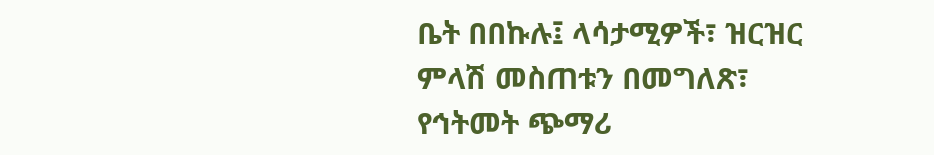ቤት በበኩሉ፤ ላሳታሚዎች፣ ዝርዝር ምላሽ መስጠቱን በመግለጽ፣ የኅትመት ጭማሪ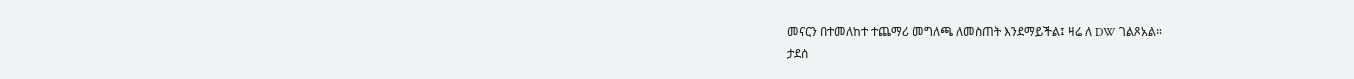መናርን በተመለከተ ተጨማሪ መግለጫ ለመስጠት እንደማይችል፤ ዛሬ ለ DW ገልጾአል።
ታደሰ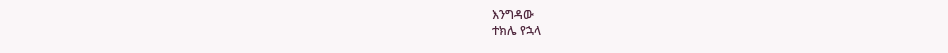እንግዳው
ተክሌ የኋላ